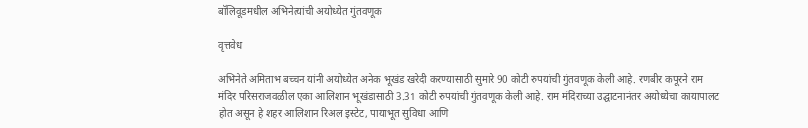बॉलिवूडमधील अभिनेत्यांची अयोध्येत गुंतवणूक

वृत्तवेध

अभिनेते अमिताभ बच्चन यांनी अयोध्येत अनेक भूखंड खरेदी करण्यासाठी सुमारे 90 कोटी रुपयांची गुंतवणूक केली आहे. रणबीर कपूरने राम मंदिर परिसराजवळील एका आलिशान भूखंडासाठी 3.31 कोटी रुपयांची गुंतवणूक केली आहे. राम मंदिराच्या उद्घाटनानंतर अयोध्येचा कायापालट होत असून हे शहर आलिशान रिअल इस्टेट, पायाभूत सुविधा आणि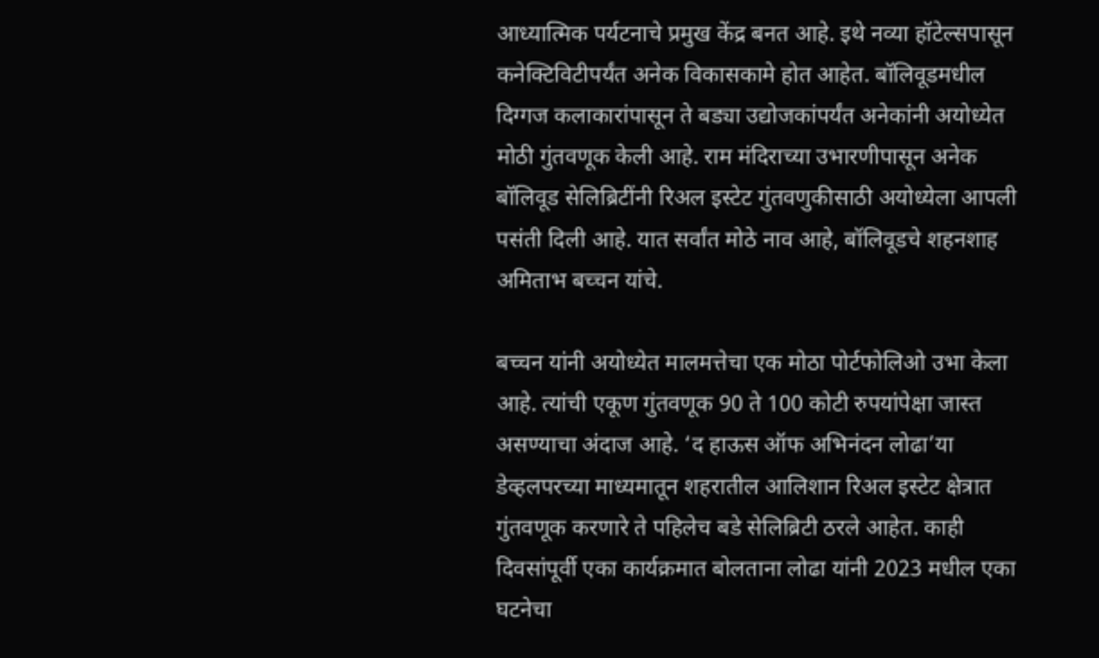आध्यात्मिक पर्यटनाचे प्रमुख केंद्र बनत आहे. इथे नव्या हॉटेल्सपासून कनेक्टिविटीपर्यंत अनेक विकासकामे होत आहेत. बॉलिवूडमधील दिग्गज कलाकारांपासून ते बड्या उद्योजकांपर्यंत अनेकांनी अयोध्येत मोठी गुंतवणूक केली आहे. राम मंदिराच्या उभारणीपासून अनेक बॉलिवूड सेलिब्रिटींनी रिअल इस्टेट गुंतवणुकीसाठी अयोध्येला आपली पसंती दिली आहे. यात सर्वांत मोठे नाव आहे, बॉलिवूडचे शहनशाह अमिताभ बच्चन यांचे.

बच्चन यांनी अयोध्येत मालमत्तेचा एक मोठा पोर्टफोलिओ उभा केला आहे. त्यांची एकूण गुंतवणूक 90 ते 100 कोटी रुपयांपेक्षा जास्त असण्याचा अंदाज आहे. ‘द हाऊस ऑफ अभिनंदन लोढा’या डेव्हलपरच्या माध्यमातून शहरातील आलिशान रिअल इस्टेट क्षेत्रात गुंतवणूक करणारे ते पहिलेच बडे सेलिब्रिटी ठरले आहेत. काही दिवसांपूर्वी एका कार्यक्रमात बोलताना लोढा यांनी 2023 मधील एका घटनेचा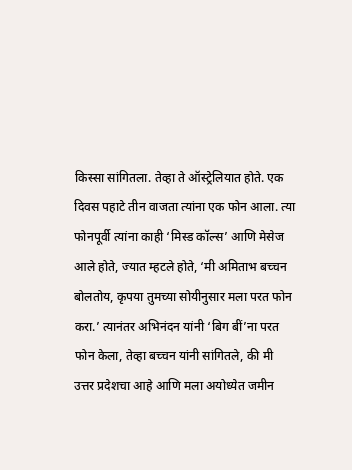किस्सा सांगितला. तेव्हा ते ऑस्ट्रेलियात होते. एक दिवस पहाटे तीन वाजता त्यांना एक फोन आला. त्या फोनपूर्वी त्यांना काही ‘मिस्ड कॉल्स’ आणि मेसेज आले होते, ज्यात म्हटले होते, ‘मी अमिताभ बच्चन बोलतोय, कृपया तुमच्या सोयीनुसार मला परत फोन करा.’ त्यानंतर अभिनंदन यांनी ‘बिग बीं’ना परत फोन केला, तेव्हा बच्चन यांनी सांगितले, की मी उत्तर प्रदेशचा आहे आणि मला अयोध्येत जमीन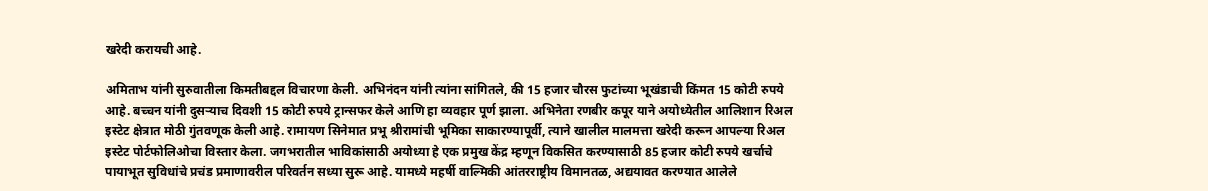खरेदी करायची आहे.

अमिताभ यांनी सुरुवातीला किमतीबद्दल विचारणा केली. अभिनंदन यांनी त्यांना सांगितले, की 15 हजार चौरस फुटांच्या भूखंडाची किंमत 15 कोटी रुपये आहे. बच्चन यांनी दुसर्‍याच दिवशी 15 कोटी रुपये ट्रान्सफर केले आणि हा व्यवहार पूर्ण झाला. अभिनेता रणबीर कपूर याने अयोध्येतील आलिशान रिअल इस्टेट क्षेत्रात मोठी गुंतवणूक केली आहे. रामायण सिनेमात प्रभू श्रीरामांची भूमिका साकारण्यापूर्वी, त्याने खालील मालमत्ता खरेदी करून आपल्या रिअल इस्टेट पोर्टफोलिओचा विस्तार केला. जगभरातील भाविकांसाठी अयोध्या हे एक प्रमुख केंद्र म्हणून विकसित करण्यासाठी 85 हजार कोटी रुपये खर्चाचे पायाभूत सुविधांचे प्रचंड प्रमाणावरील परिवर्तन सध्या सुरू आहे. यामध्ये महर्षी वाल्मिकी आंतरराष्ट्रीय विमानतळ, अद्ययावत करण्यात आलेले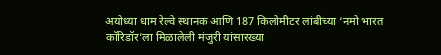अयोध्या धाम रेल्वे स्थानक आणि 187 किलोमीटर लांबीच्या ‘नमो भारत कॉरिडॉर’ला मिळालेली मंजुरी यांसारख्या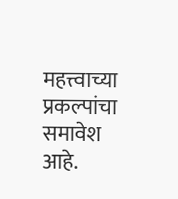महत्त्वाच्या प्रकल्पांचा समावेश आहे.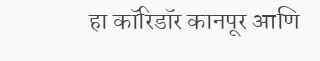हा कॉरिडॉर कानपूर आणि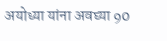अयोध्या यांना अवघ्या 90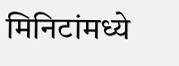मिनिटांमध्ये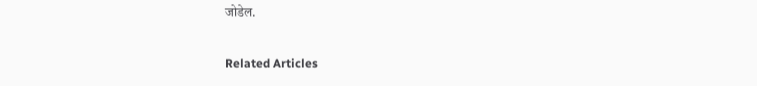जोडेल.

Related Articles